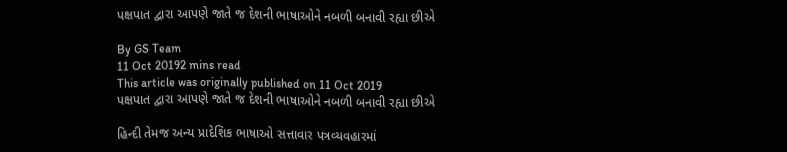પક્ષપાત દ્વારા આપણે જાતે જ દેશની ભાષાઓને નબળી બનાવી રહ્યા છીએ

By GS Team
11 Oct 20192 mins read
This article was originally published on 11 Oct 2019
પક્ષપાત દ્વારા આપણે જાતે જ દેશની ભાષાઓને નબળી બનાવી રહ્યા છીએ

હિન્દી તેમજ અન્ય પ્રાદેશિક ભાષાઓ સત્તાવાર પત્રવ્યવહારમાં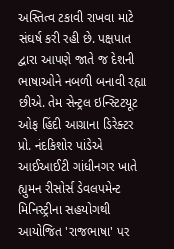અસ્તિત્વ ટકાવી રાખવા માટે સંઘર્ષ કરી રહી છે. પક્ષપાત દ્વારા આપણે જાતે જ દેશની ભાષાઓને નબળી બનાવી રહ્યા છીએ. તેમ સેન્ટ્રલ ઇન્સ્ટિટયૂટ ઓફ હિંદી આગ્રાના ડિરેક્ટર પ્રો. નંદકિશોર પાંડેએ આઈઆઈટી ગાંધીનગર ખાતે હ્યુમન રીસોર્સ ડેવલપમેન્ટ મિનિસ્ટ્રીના સહયોગથી આયોજિત 'રાજભાષા' પર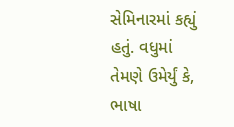સેમિનારમાં કહ્યું હતું. વધુમાં તેમણે ઉમેર્યું કે, ભાષા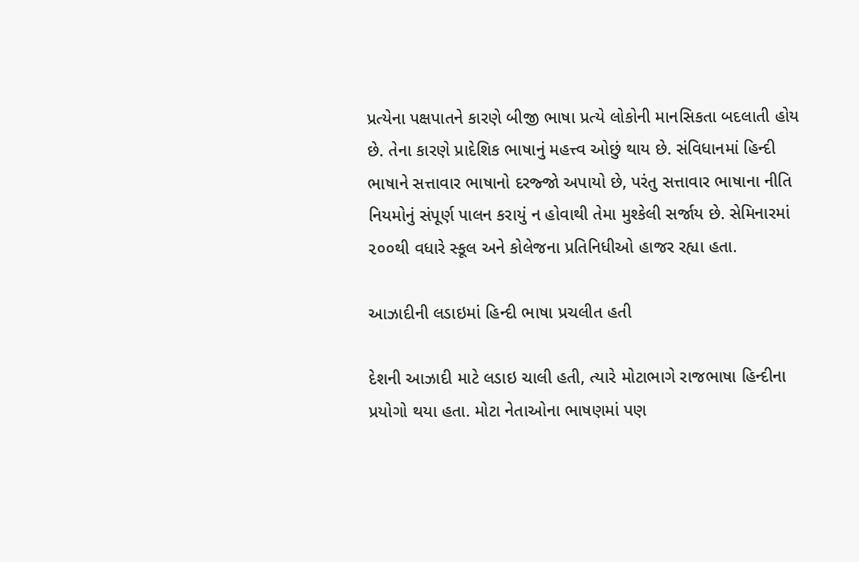પ્રત્યેના પક્ષપાતને કારણે બીજી ભાષા પ્રત્યે લોકોની માનસિકતા બદલાતી હોય છે. તેના કારણે પ્રાદેશિક ભાષાનું મહત્ત્વ ઓછું થાય છે. સંવિધાનમાં હિન્દી ભાષાને સત્તાવાર ભાષાનો દરજ્જો અપાયો છે, પરંતુ સત્તાવાર ભાષાના નીતિ નિયમોનું સંપૂર્ણ પાલન કરાયું ન હોવાથી તેમા મુશ્કેલી સર્જાય છે. સેમિનારમાં ૨૦૦થી વધારે સ્કૂલ અને કોલેજના પ્રતિનિધીઓ હાજર રહ્યા હતા.

આઝાદીની લડાઇમાં હિન્દી ભાષા પ્રચલીત હતી

દેશની આઝાદી માટે લડાઇ ચાલી હતી, ત્યારે મોટાભાગે રાજભાષા હિન્દીના પ્રયોગો થયા હતા. મોટા નેતાઓના ભાષણમાં પણ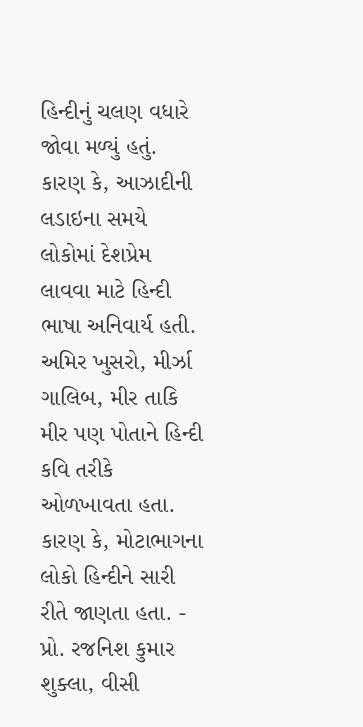હિન્દીનું ચલણ વધારે જોવા મળ્યું હતું. કારણ કે, આઝાદીની લડાઇના સમયે લોકોમાં દેશપ્રેમ લાવવા માટે હિન્દી ભાષા અનિવાર્ય હતી. અમિર ખુસરો, મીર્ઝા ગાલિબ, મીર તાકિ મીર પણ પોતાને હિન્દી કવિ તરીકે ઓળખાવતા હતા. કારણ કે, મોટાભાગના લોકો હિન્દીને સારી રીતે જાણતા હતા. - પ્રો. રજનિશ કુમાર શુક્લા, વીસી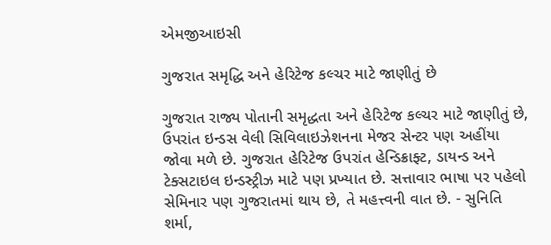એમજીઆઇસી

ગુજરાત સમૃદ્ધિ અને હેરિટેજ કલ્ચર માટે જાણીતું છે

ગુજરાત રાજ્ય પોતાની સમૃદ્ધતા અને હેરિટેજ કલ્ચર માટે જાણીતું છે, ઉપરાંત ઇન્ડસ વેલી સિવિલાઇઝેશનના મેજર સેન્ટર પણ અહીંયા જોવા મળે છે. ગુજરાત હેરિટેજ ઉપરાંત હેન્ડિક્રાફ્ટ, ડાયન્ડ અને ટેક્સટાઇલ ઇન્ડસ્ટ્રીઝ માટે પણ પ્રખ્યાત છે. સત્તાવાર ભાષા પર પહેલો સેમિનાર પણ ગુજરાતમાં થાય છે, તે મહત્ત્વની વાત છે. - સુનિતિ શર્મા,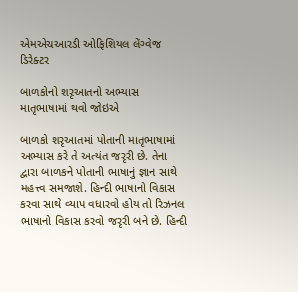એમએચઆરડી ઓફિશિયલ લેંગ્વેજ ડિરેક્ટર

બાળકોનો શરૃઆતનો અભ્યાસ માતૃભાષામાં થવો જોઇએ

બાળકો શરૃઆતમાં પોતાની માતૃભાષામાં અભ્યાસ કરે તે અત્યંત જરૃરી છે. તેના દ્વારા બાળકને પોતાની ભાષાનું જ્ઞાન સાથે મહત્ત્વ સમજાશે. હિન્દી ભાષાનો વિકાસ કરવા સાથે વ્યાપ વધારવો હોય તો રિઝનલ ભાષાનો વિકાસ કરવો જરૃરી બને છે. હિન્દી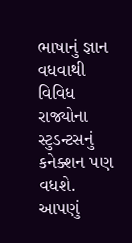ભાષાનું જ્ઞાન વધવાથી વિવિધ રાજ્યોના સ્ટુડન્ટસનું કનેક્શન પણ વધશે. આપણું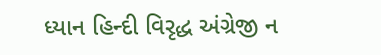ધ્યાન હિન્દી વિરૃદ્ધ અંગ્રેજી ન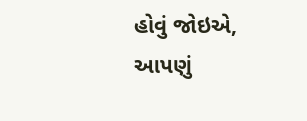હોવું જોઇએ, આપણું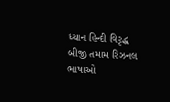ધ્યાન હિન્દી વિરૃદ્ધ બીજી તમામ રિઝનલ ભાષાઓ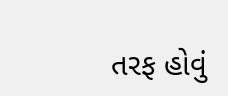તરફ હોવું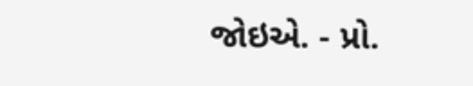જોઇએ. - પ્રો.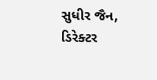સુધીર જૈન, ડિરેક્ટર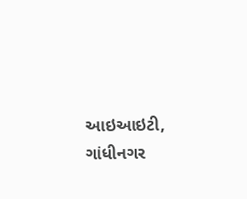આઇઆઇટી, ગાંધીનગર